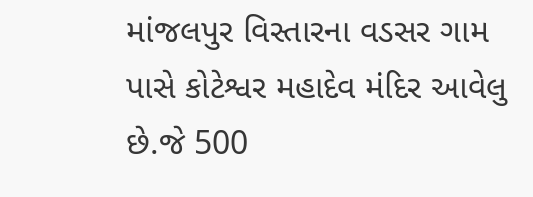માંજલપુર વિસ્તારના વડસર ગામ પાસે કોટેશ્વર મહાદેવ મંદિર આવેલુ છે.જે 500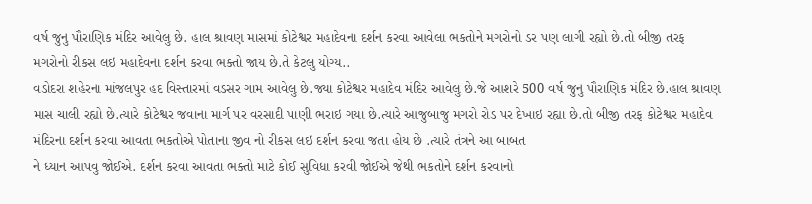વર્ષ જુનુ પૌરાણિક મંદિર આવેલુ છે. હાલ શ્રાવણ માસમાં કોટેશ્વર મહાદેવના દર્શન કરવા આવેલા ભકતોને મગરોનો ડર પણ લાગી રહ્યો છે.તો બીજી તરફ મગરોનો રીકસ લઇ મહાદેવના દર્શન કરવા ભક્તો જાય છે.તે કેટલુ યોગ્ય..
વડોદરા શહેરના માંજલપુર હદ વિસ્તારમાં વડસર ગામ આવેલુ છે.જ્યા કોટેશ્વર મહાદેવ મંદિર આવેલુ છે.જે આશરે 500 વર્ષ જુનુ પૌરાણિક મંદિર છે.હાલ શ્રાવણ માસ ચાલી રહ્યો છે.ત્યારે કોટેશ્વર જવાના માર્ગ પર વરસાદી પાણી ભરાઇ ગયા છે.ત્યારે આજુબાજુ મગરો રોડ પર દેખાઇ રહ્યા છે.તો બીજી તરફ કોટેશ્વર મહાદેવ મંદિરના દર્શન કરવા આવતા ભકતોએ પોતાના જીવ નો રીકસ લઇ દર્શન કરવા જતા હોય છે .ત્યારે તંત્રને આ બાબત
ને ધ્યાન આપવુ જોઈએ. દર્શન કરવા આવતા ભક્તો માટે કોઈ સુવિધા કરવી જોઈએ જેથી ભકતોને દર્શન કરવાનો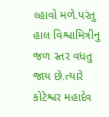લ્હાવો મળે.પરંતુ હાલ વિશ્વામિત્રીનુ જળ સ્તર વધતુ જાય છે.ત્યારે કોટેશ્વર મહાદેવ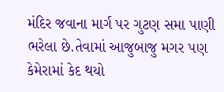મંદિર જવાના માર્ગ પર ગુટણ સમા પાણી ભરેલા છે.તેવામાં આજુબાજુ મગર પણ કેમેરામાં કેદ થયો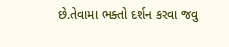છે.તેવામા ભક્તો દર્શન કરવા જવુ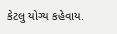કેટલુ યોગ્ય કહેવાય.